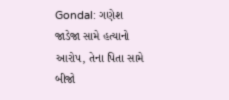Gondal: ગણેશ જાડેજા સામે હત્યાનો આરોપ, તેના પિતા સામે બીજો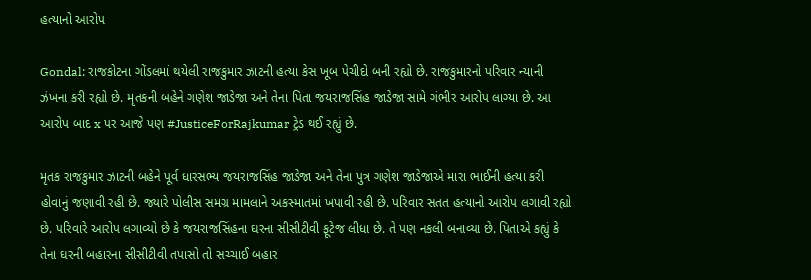હત્યાનો આરોપ

Gondal: રાજકોટના ગોંડલમાં થયેલી રાજકુમાર ઝાટની હત્યા કેસ ખૂબ પેચીદો બની રહ્યો છે. રાજકુમારનો પરિવાર ન્યાની ઝંખના કરી રહ્યો છે. મૃતકની બહેને ગણેશ જાડેજા અને તેના પિતા જયરાજસિંહ જાડેજા સામે ગંભીર આરોપ લાગ્યા છે. આ આરોપ બાદ x પર આજે પણ #JusticeForRajkumar ટ્રેડ થઈ રહ્યું છે.

મૃતક રાજકુમાર ઝાટની બહેને પૂર્વ ધારસભ્ય જયરાજસિંહ જાડેજા અને તેના પુત્ર ગણેશ જાડેજાએ મારા ભાઈની હત્યા કરી હોવાનું જણાવી રહી છે. જ્યારે પોલીસ સમગ્ર મામલાને અકસ્માતમાં ખપાવી રહી છે. પરિવાર સતત હત્યાનો આરોપ લગાવી રહ્યો છે. પરિવારે આરોપ લગાવ્યો છે કે જયરાજસિંહના ઘરના સીસીટીવી ફૂટેજ લીધા છે. તે પણ નકલી બનાવ્યા છે. પિતાએ કહ્યું કે તેના ઘરની બહારના સીસીટીવી તપાસો તો સચ્ચાઈ બહાર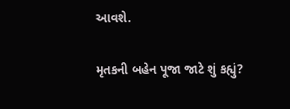આવશે.

મૃતકની બહેન પૂજા જાટે શું કહ્યું?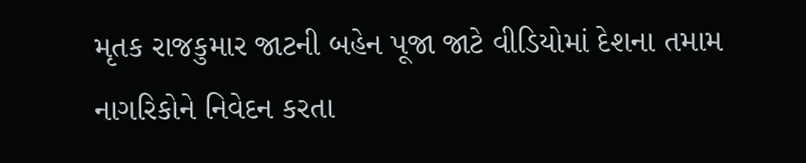મૃતક રાજકુમાર જાટની બહેન પૂજા જાટે વીડિયોમાં દેશના તમામ નાગરિકોને નિવેદન કરતા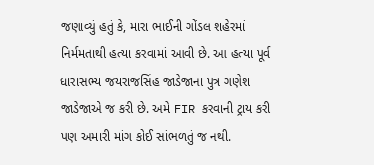જણાવ્યું હતું કે, મારા ભાઈની ગોંડલ શહેરમાં નિર્મમતાથી હત્યા કરવામાં આવી છે. આ હત્યા પૂર્વ ધારાસભ્ય જયરાજસિંહ જાડેજાના પુત્ર ગણેશ જાડેજાએ જ કરી છે. અમે FIR કરવાની ટ્રાય કરી પણ અમારી માંગ કોઈ સાંભળતું જ નથી.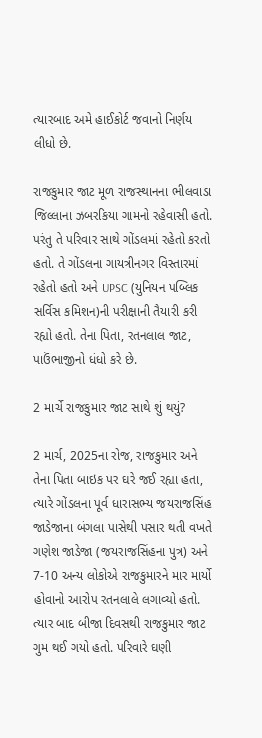ત્યારબાદ અમે હાઈકોર્ટ જવાનો નિર્ણય લીધો છે.

રાજકુમાર જાટ મૂળ રાજસ્થાનના ભીલવાડા જિલ્લાના ઝબરકિયા ગામનો રહેવાસી હતો. પરંતુ તે પરિવાર સાથે ગોંડલમાં રહેતો કરતો હતો. તે ગોંડલના ગાયત્રીનગર વિસ્તારમાં રહેતો હતો અને UPSC (યુનિયન પબ્લિક સર્વિસ કમિશન)ની પરીક્ષાની તૈયારી કરી રહ્યો હતો. તેના પિતા, રતનલાલ જાટ, પાઉંભાજીનો ધંધો કરે છે.

2 માર્ચે રાજકુમાર જાટ સાથે શું થયું?

2 માર્ચ, 2025ના રોજ, રાજકુમાર અને તેના પિતા બાઇક પર ઘરે જઈ રહ્યા હતા, ત્યારે ગોંડલના પૂર્વ ધારાસભ્ય જયરાજસિંહ જાડેજાના બંગલા પાસેથી પસાર થતી વખતે ગણેશ જાડેજા (જયરાજસિંહના પુત્ર) અને 7-10 અન્ય લોકોએ રાજકુમારને માર માર્યો હોવાનો આરોપ રતનલાલે લગાવ્યો હતો. ત્યાર બાદ બીજા દિવસથી રાજકુમાર જાટ ગુમ થઈ ગયો હતો. પરિવારે ઘણી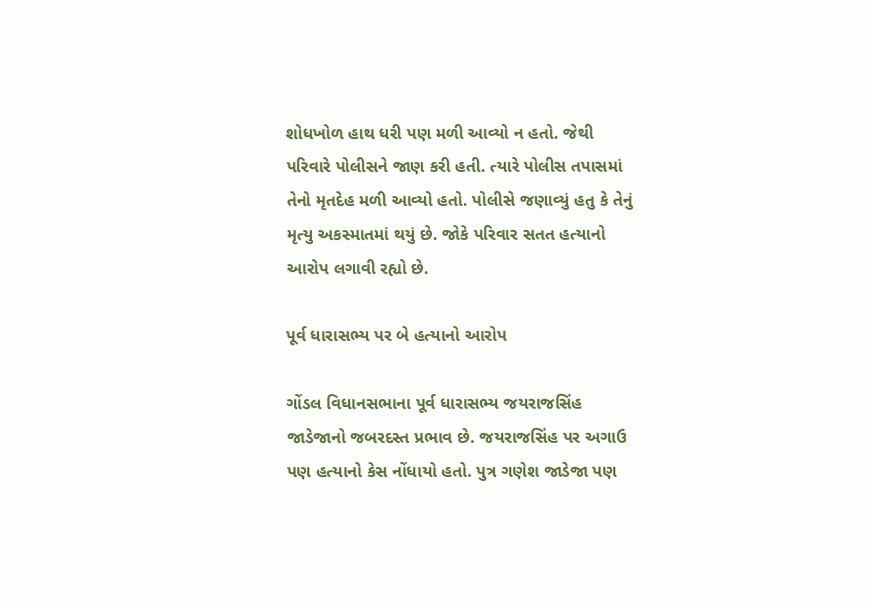શોધખોળ હાથ ધરી પણ મળી આવ્યો ન હતો. જેથી પરિવારે પોલીસને જાણ કરી હતી. ત્યારે પોલીસ તપાસમાં તેનો મૃતદેહ મળી આવ્યો હતો. પોલીસે જણાવ્યું હતુ કે તેનું મૃત્યુ અકસ્માતમાં થયું છે. જોકે પરિવાર સતત હત્યાનો આરોપ લગાવી રહ્યો છે.

પૂર્વ ધારાસભ્ય પર બે હત્યાનો આરોપ

ગોંડલ વિધાનસભાના પૂર્વ ધારાસભ્ય જયરાજસિંહ જાડેજાનો જબરદસ્ત પ્રભાવ છે. જયરાજસિંહ પર અગાઉ પણ હત્યાનો કેસ નોંધાયો હતો. પુત્ર ગણેશ જાડેજા પણ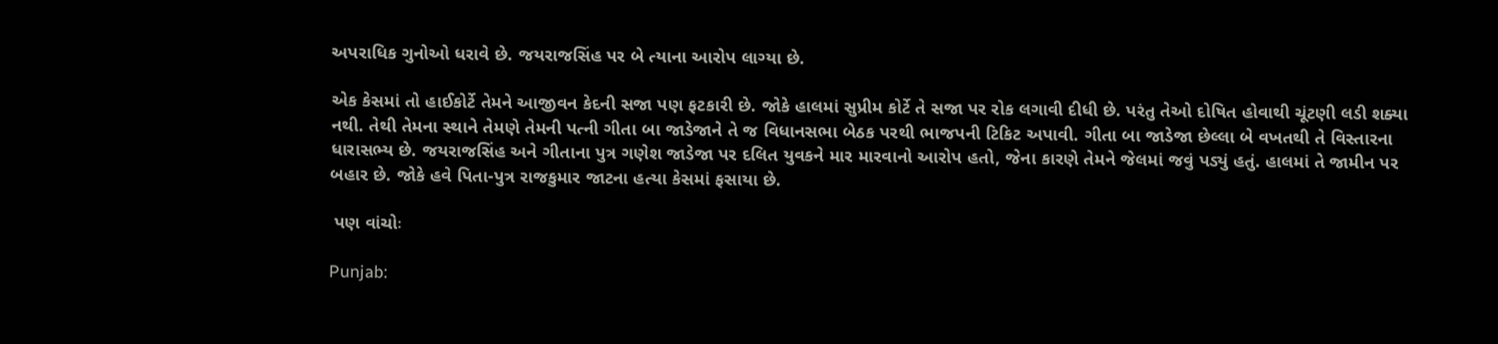અપરાધિક ગુનોઓ ધરાવે છે. જયરાજસિંહ પર બે ત્યાના આરોપ લાગ્યા છે.

એક કેસમાં તો હાઈકોર્ટે તેમને આજીવન કેદની સજા પણ ફટકારી છે. જોકે હાલમાં સુપ્રીમ કોર્ટે તે સજા પર રોક લગાવી દીધી છે. પરંતુ તેઓ દોષિત હોવાથી ચૂંટણી લડી શક્યા નથી. તેથી તેમના સ્થાને તેમણે તેમની પત્ની ગીતા બા જાડેજાને તે જ વિધાનસભા બેઠક પરથી ભાજપની ટિકિટ અપાવી. ગીતા બા જાડેજા છેલ્લા બે વખતથી તે વિસ્તારના ધારાસભ્ય છે. જયરાજસિંહ અને ગીતાના પુત્ર ગણેશ જાડેજા પર દલિત યુવકને માર મારવાનો આરોપ હતો, જેના કારણે તેમને જેલમાં જવું પડ્યું હતું. હાલમાં તે જામીન પર બહાર છે. જોકે હવે પિતા-પુત્ર રાજકુમાર જાટના હત્યા કેસમાં ફસાયા છે.

 પણ વાંચોઃ

Punjab: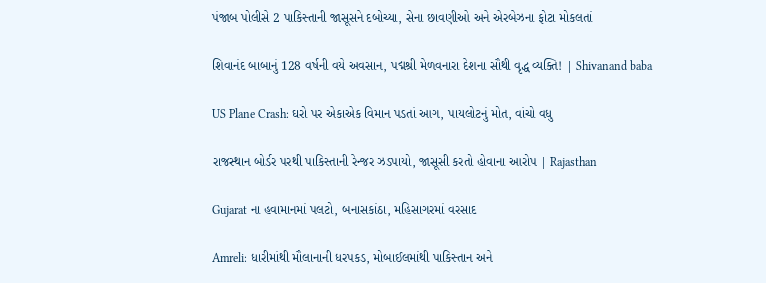પંજાબ પોલીસે 2 પાકિસ્તાની જાસૂસને દબોચ્યા, સેના છાવણીઓ અને એરબેઝના ફોટા મોકલતાં

શિવાનંદ બાબાનું 128 વર્ષની વયે અવસાન, પદ્મશ્રી મેળવનારા દેશના સૌથી વૃદ્ધ વ્યક્તિ! | Shivanand baba

US Plane Crash: ઘરો પર એકાએક વિમાન પડતાં આગ, પાયલોટનું મોત, વાંચો વધુ

રાજસ્થાન બોર્ડર પરથી પાકિસ્તાની રેન્જર ઝડપાયો, જાસૂસી કરતો હોવાના આરોપ | Rajasthan

Gujarat ના હવામાનમાં પલટો, બનાસકાંઠા, મહિસાગરમાં વરસાદ

Amreli: ધારીમાંથી મૌલાનાની ધરપકડ, મોબાઈલમાંથી પાકિસ્તાન અને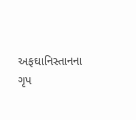અફઘાનિસ્તાનના ગૃપ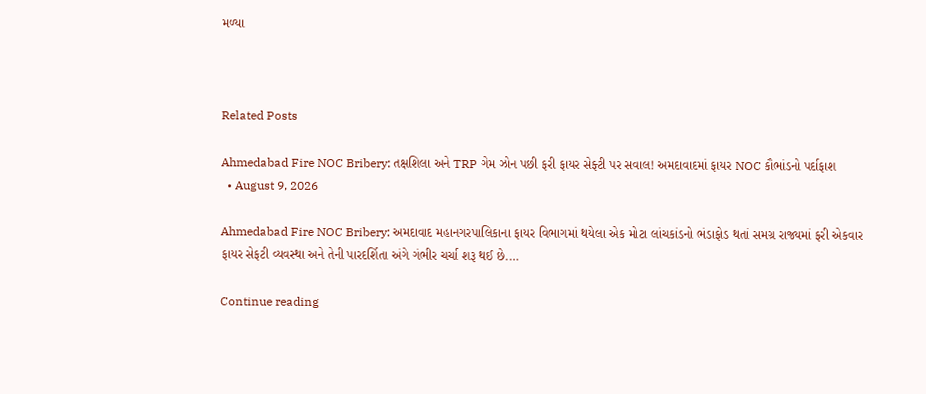મળ્યા



Related Posts

Ahmedabad Fire NOC Bribery: તક્ષશિલા અને TRP ગેમ ઝોન પછી ફરી ફાયર સેફ્ટી પર સવાલ! અમદાવાદમાં ફાયર NOC કૌભાંડનો પર્દાફાશ
  • August 9, 2026

Ahmedabad Fire NOC Bribery: અમદાવાદ મહાનગરપાલિકાના ફાયર વિભાગમાં થયેલા એક મોટા લાંચકાંડનો ભંડાફોડ થતાં સમગ્ર રાજ્યમાં ફરી એકવાર ફાયર સેફટી વ્યવસ્થા અને તેની પારદર્શિતા અંગે ગંભીર ચર્ચા શરૂ થઈ છે.…

Continue reading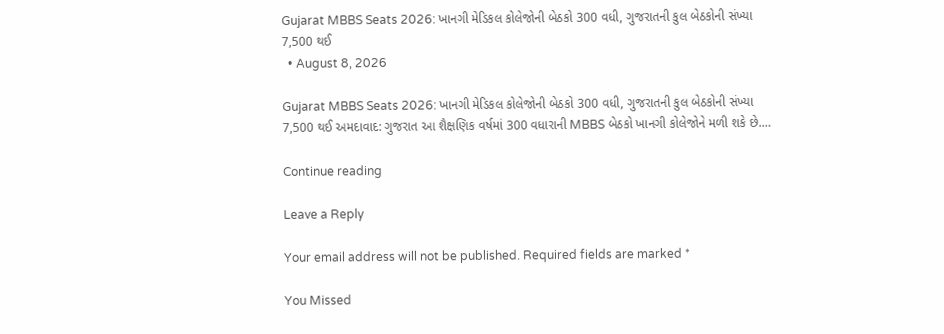Gujarat MBBS Seats 2026: ખાનગી મેડિકલ કોલેજોની બેઠકો 300 વધી, ગુજરાતની કુલ બેઠકોની સંખ્યા 7,500 થઈ
  • August 8, 2026

Gujarat MBBS Seats 2026: ખાનગી મેડિકલ કોલેજોની બેઠકો 300 વધી, ગુજરાતની કુલ બેઠકોની સંખ્યા 7,500 થઈ અમદાવાદ: ગુજરાત આ શૈક્ષણિક વર્ષમાં 300 વધારાની MBBS બેઠકો ખાનગી કોલેજોને મળી શકે છે.…

Continue reading

Leave a Reply

Your email address will not be published. Required fields are marked *

You Missed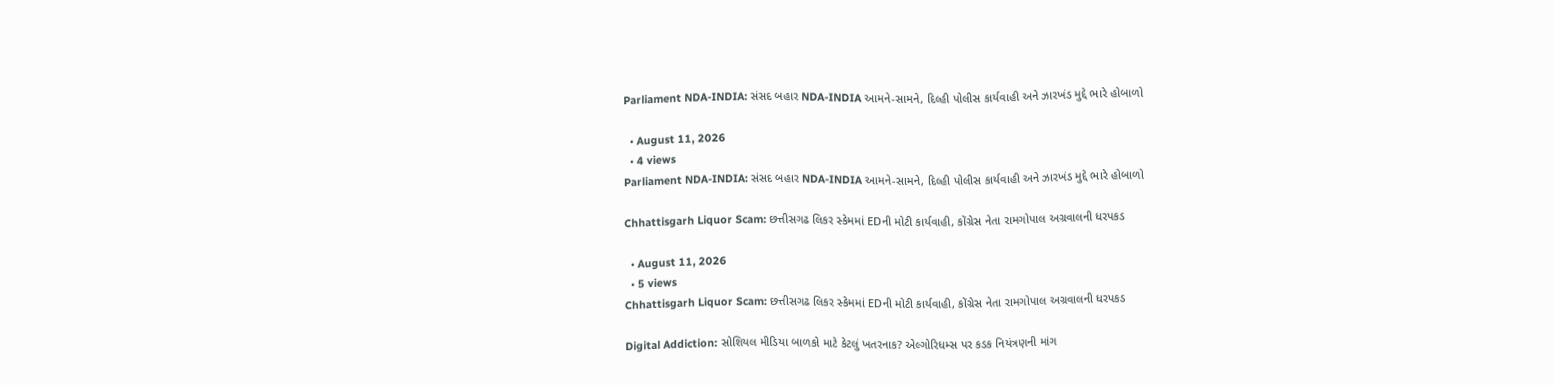Parliament NDA-INDIA: સંસદ બહાર NDA-INDIA આમને-સામને, દિલ્હી પોલીસ કાર્યવાહી અને ઝારખંડ મુદ્દે ભારે હોબાળો

  • August 11, 2026
  • 4 views
Parliament NDA-INDIA: સંસદ બહાર NDA-INDIA આમને-સામને, દિલ્હી પોલીસ કાર્યવાહી અને ઝારખંડ મુદ્દે ભારે હોબાળો

Chhattisgarh Liquor Scam: છત્તીસગઢ લિકર સ્કેમમાં EDની મોટી કાર્યવાહી, કોંગ્રેસ નેતા રામગોપાલ અગ્રવાલની ધરપકડ

  • August 11, 2026
  • 5 views
Chhattisgarh Liquor Scam: છત્તીસગઢ લિકર સ્કેમમાં EDની મોટી કાર્યવાહી, કોંગ્રેસ નેતા રામગોપાલ અગ્રવાલની ધરપકડ

Digital Addiction: સોશિયલ મીડિયા બાળકો માટે કેટલું ખતરનાક? એલ્ગોરિધમ્સ પર કડક નિયંત્રણની માંગ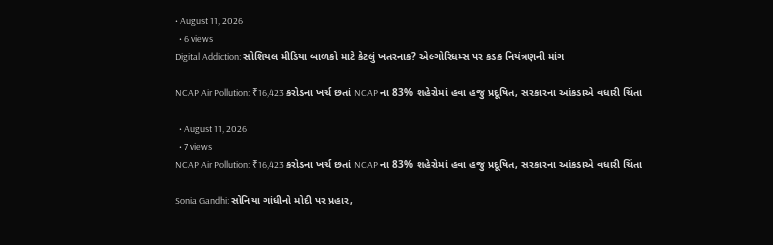• August 11, 2026
  • 6 views
Digital Addiction: સોશિયલ મીડિયા બાળકો માટે કેટલું ખતરનાક? એલ્ગોરિધમ્સ પર કડક નિયંત્રણની માંગ

NCAP Air Pollution: ₹16,423 કરોડના ખર્ચ છતાં NCAP ના 83% શહેરોમાં હવા હજુ પ્રદૂષિત, સરકારના આંકડાએ વધારી ચિંતા

  • August 11, 2026
  • 7 views
NCAP Air Pollution: ₹16,423 કરોડના ખર્ચ છતાં NCAP ના 83% શહેરોમાં હવા હજુ પ્રદૂષિત, સરકારના આંકડાએ વધારી ચિંતા

Sonia Gandhi: સોનિયા ગાંધીનો મોદી પર પ્રહાર,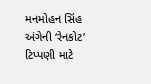મનમોહન સિંહ અંગેની ‘રેનકોટ’ ટિપ્પણી માટે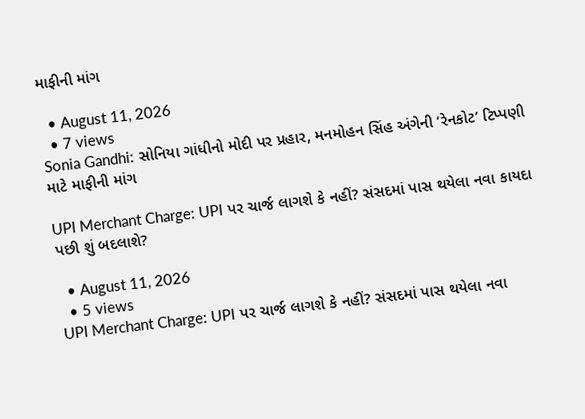માફીની માંગ

  • August 11, 2026
  • 7 views
Sonia Gandhi: સોનિયા ગાંધીનો મોદી પર પ્રહાર, મનમોહન સિંહ અંગેની ‘રેનકોટ’ ટિપ્પણી માટે માફીની માંગ

UPI Merchant Charge: UPI પર ચાર્જ લાગશે કે નહીં? સંસદમાં પાસ થયેલા નવા કાયદા પછી શું બદલાશે?

  • August 11, 2026
  • 5 views
UPI Merchant Charge: UPI પર ચાર્જ લાગશે કે નહીં? સંસદમાં પાસ થયેલા નવા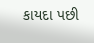કાયદા પછી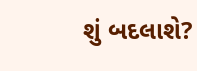શું બદલાશે?